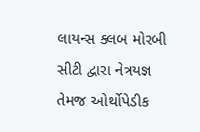લાયન્સ ક્લબ મોરબી સીટી દ્વારા નેત્રયજ્ઞ તેમજ ઓર્થોપેડીક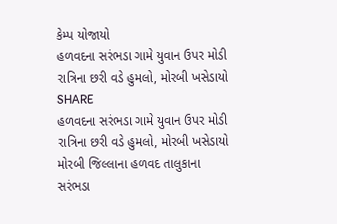કેમ્પ યોજાયો
હળવદના સરંભડા ગામે યુવાન ઉપર મોડી રાત્રિના છરી વડે હુમલો, મોરબી ખસેડાયો
SHARE
હળવદના સરંભડા ગામે યુવાન ઉપર મોડી રાત્રિના છરી વડે હુમલો, મોરબી ખસેડાયો
મોરબી જિલ્લાના હળવદ તાલુકાના સરંભડા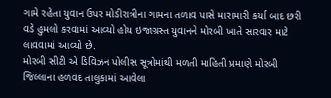ગામે રહેતા યુવાન ઉપર મોડીરાત્રીના ગામના તળાવ પાસે મારામારી કર્યા બાદ છરી વડે હુમલો કરવામાં આવ્યો હોય ઇજાગ્રસ્ત યુવાનને મોરબી ખાતે સારવાર માટે લાવવામાં આવ્યો છે.
મોરબી સીટી એ ડિવિઝન પોલીસ સૂત્રોમાંથી મળતી માહિતી પ્રમાણે મોરબી જિલ્લાના હળવદ તાલુકામાં આવેલા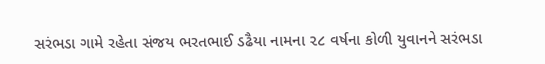સરંભડા ગામે રહેતા સંજય ભરતભાઈ ડઢૈયા નામના ૨૮ વર્ષના કોળી યુવાનને સરંભડા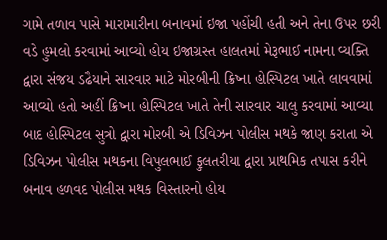ગામે તળાવ પાસે મારામારીના બનાવમાં ઇજા પહોંચી હતી અને તેના ઉપર છરી વડે હુમલો કરવામાં આવ્યો હોય ઇજાગ્રસ્ત હાલતમાં મેરૂભાઈ નામના વ્યક્તિ દ્વારા સંજય ડઢૈયાને સારવાર માટે મોરબીની ક્રિષ્ના હોસ્પિટલ ખાતે લાવવામાં આવ્યો હતો અહીં ક્રિષ્ના હોસ્પિટલ ખાતે તેની સારવાર ચાલુ કરવામાં આવ્યા બાદ હોસ્પિટલ સુત્રો દ્વારા મોરબી એ ડિવિઝન પોલીસ મથકે જાણ કરાતા એ ડિવિઝન પોલીસ મથકના વિપુલભાઈ ફુલતરીયા દ્વારા પ્રાથમિક તપાસ કરીને બનાવ હળવદ પોલીસ મથક વિસ્તારનો હોય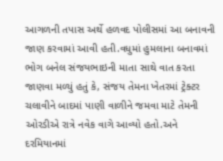આગળની તપાસ અર્થે હળવદ પોલીસમાં આ બનાવની જાણ કરવામાં આવી હતી.વધુમાં હુમલાના બનાવમાં ભોગ બનેલ સંજયભાઇની માતા સાથે વાત કરતા જાણવા મળ્યું હતું કે, સંજય તેમના ખેતરમાં ટ્રેક્ટર ચલાવીને બાદમાં પાણી વાળીને જમવા માટે તેમની ઓરડીએ રાત્રે નવેક વાગે આવ્યો હતો.અને દરમિયાનમાં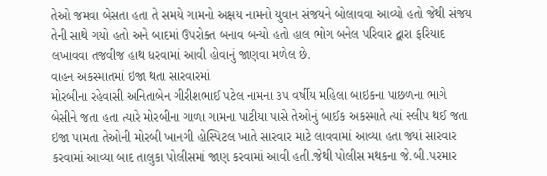તેઓ જમવા બેસતા હતા તે સમયે ગામનો અક્ષય નામનો યુવાન સંજયને બોલાવવા આવ્યો હતો જેથી સંજય તેની સાથે ગયો હતો અને બાદમાં ઉપરોક્ત બનાવ બન્યો હતો હાલ ભોગ બનેલ પરિવાર દ્વારા ફરિયાદ લખાવવા તજવીજ હાથ ધરવામાં આવી હોવાનું જાણવા મળેલ છે.
વાહન અકસ્માતમાં ઇજા થતા સારવારમાં
મોરબીના રહેવાસી અનિતાબેન ગીરીશભાઈ પટેલ નામના ૩૫ વર્ષીય મહિલા બાઇકના પાછળના ભાગે બેસીને જતા હતા ત્યારે મોરબીના ગાળા ગામના પાટીયા પાસે તેઓનું બાઈક અકસ્માતે ત્યાં સ્લીપ થઈ જતા ઇજા પામતા તેઓની મોરબી ખાનગી હોસ્પિટલ ખાતે સારવાર માટે લાવવામાં આવ્યા હતા જ્યાં સારવાર કરવામાં આવ્યા બાદ તાલુકા પોલીસમાં જાણ કરવામાં આવી હતી.જેથી પોલીસ મથકના જે.બી.પરમાર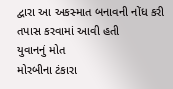દ્વારા આ અકસ્માત બનાવની નોંધ કરી તપાસ કરવામાં આવી હતી
યુવાનનું મોત
મોરબીના ટંકારા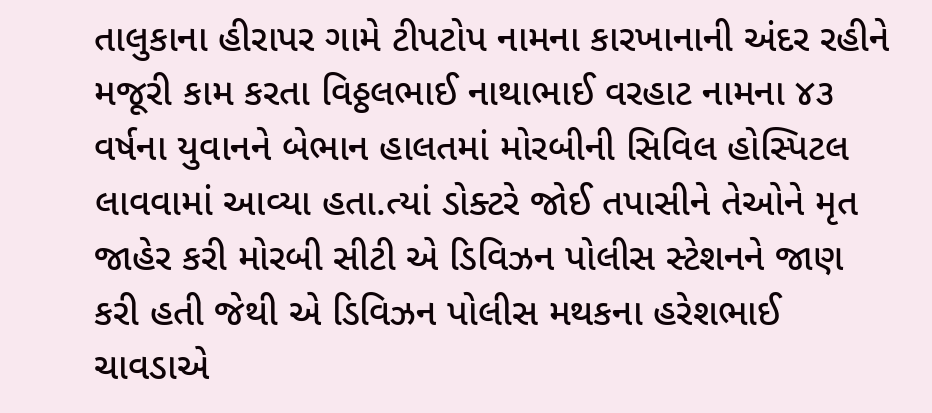તાલુકાના હીરાપર ગામે ટીપટોપ નામના કારખાનાની અંદર રહીને મજૂરી કામ કરતા વિઠ્ઠલભાઈ નાથાભાઈ વરહાટ નામના ૪૩ વર્ષના યુવાનને બેભાન હાલતમાં મોરબીની સિવિલ હોસ્પિટલ લાવવામાં આવ્યા હતા.ત્યાં ડોક્ટરે જોઈ તપાસીને તેઓને મૃત જાહેર કરી મોરબી સીટી એ ડિવિઝન પોલીસ સ્ટેશનને જાણ કરી હતી જેથી એ ડિવિઝન પોલીસ મથકના હરેશભાઈ ચાવડાએ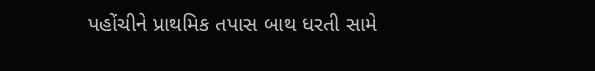પહોંચીને પ્રાથમિક તપાસ બાથ ધરતી સામે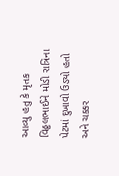આવ્યુ હતુ કે મૃતક વિઠ્ઠલભાઈને મોડી રાત્રિના પેટમાં દુખાવો ઉડ્યો હતો અને ચક્કર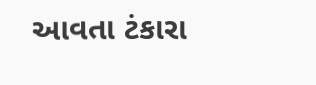આવતા ટંકારા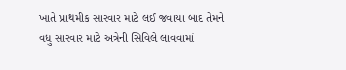ખાતે પ્રાથમીક સારવાર માટે લઈ જવાયા બાદ તેમને વધુ સારવાર માટે અત્રેની સિવિલે લાવવામાં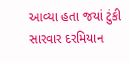આવ્યા હતા જયાં ટુંકી સારવાર દરમિયાન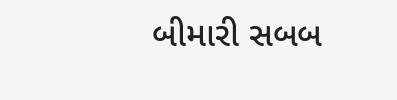બીમારી સબબ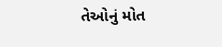તેઓનું મોત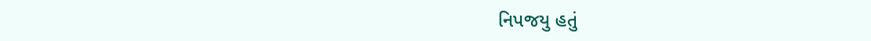નિપજયુ હતું